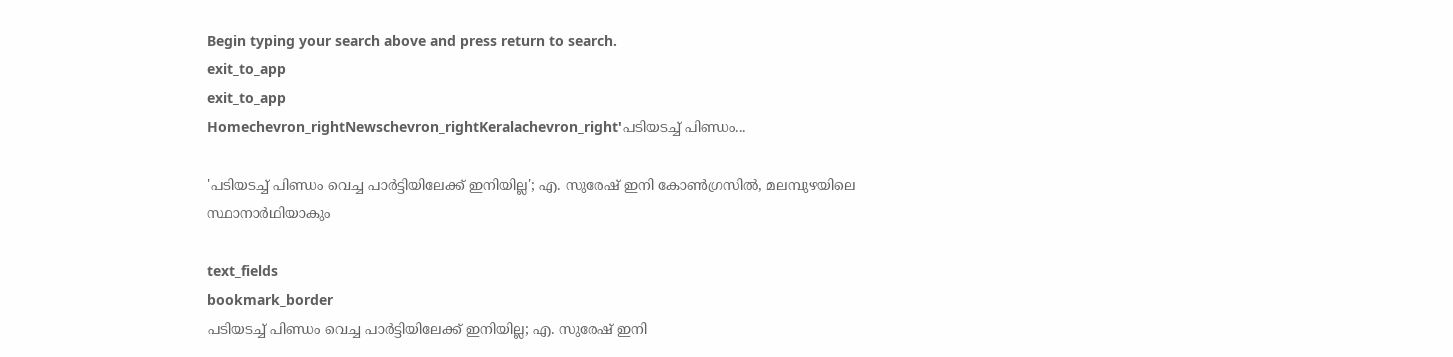Begin typing your search above and press return to search.
exit_to_app
exit_to_app
Homechevron_rightNewschevron_rightKeralachevron_right'പടിയടച്ച് പിണ്ഡം...

'പടിയടച്ച് പിണ്ഡം വെച്ച പാര്‍ട്ടിയിലേക്ക് ഇനിയില്ല'; എ. സുരേഷ് ഇനി കോൺഗ്രസിൽ, മലമ്പുഴയിലെ സ്ഥാനാര്‍ഥിയാകും

text_fields
bookmark_border
പടിയടച്ച് പിണ്ഡം വെച്ച പാര്‍ട്ടിയിലേക്ക് ഇനിയില്ല; എ. സുരേഷ് ഇനി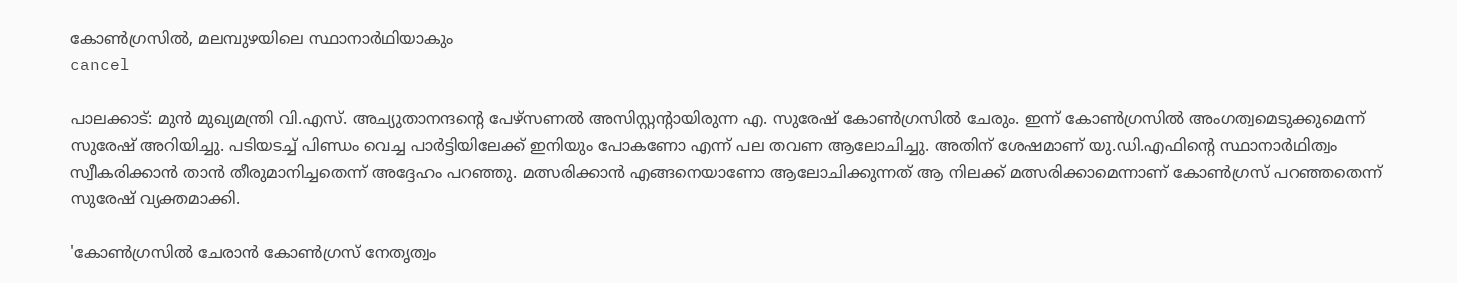കോൺഗ്രസിൽ, മലമ്പുഴയിലെ സ്ഥാനാര്‍ഥിയാകും
cancel

പാലക്കാട്: മുൻ മുഖ്യമന്ത്രി വി.എസ്. അച്യുതാനന്ദന്റെ പേഴ്‌സണൽ അസിസ്റ്റന്റായിരുന്ന എ. സുരേഷ് കോൺഗ്രസിൽ ചേരും. ഇന്ന് കോൺഗ്രസിൽ അംഗത്വമെടുക്കുമെന്ന് സുരേഷ് അറിയിച്ചു. പടിയടച്ച് പിണ്ഡം വെച്ച പാര്‍ട്ടിയിലേക്ക് ഇനിയും പോകണോ എന്ന് പല തവണ ആലോചിച്ചു. അതിന് ശേഷമാണ് യു.ഡി.എഫിന്‍റെ സ്ഥാനാർഥിത്വം സ്വീകരിക്കാൻ താൻ തീരുമാനിച്ചതെന്ന് അദ്ദേഹം പറഞ്ഞു. മത്സരിക്കാൻ എങ്ങനെയാണോ ആലോചിക്കുന്നത് ആ നിലക്ക് മത്സരിക്കാമെന്നാണ് കോൺഗ്രസ് പറഞ്ഞതെന്ന് സുരേഷ് വ്യക്തമാക്കി.

'കോൺഗ്രസിൽ ചേരാൻ കോൺഗ്രസ് നേതൃത്വം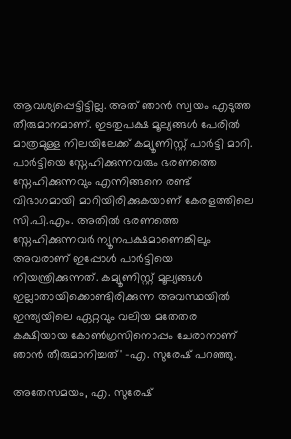ആവശ്യപ്പെട്ടിട്ടില്ല. അത് ഞാൻ സ്വയം എടുത്ത തീരുമാനമാണ്. ഇടതുപ‍ക്ഷ മൂല്യങ്ങൾ പേരിൽ മാത്രമുള്ള നിലയിലേക്ക് കമ്യൂണിസ്റ്റ് പാർട്ടി മാറി. പാർട്ടിയെ സ്നേഹിക്കുന്നവരും ഭരണത്തെ സ്നേഹിക്കുന്നവും എന്നിങ്ങനെ രണ്ട് വിഭാഗമായി മാറിയിരിക്കുകയാണ് കേരളത്തിലെ സി.പി.എം. അതിൽ ഭരണത്തെ സ്നേഹിക്കുന്നവർ ന്യൂനപ‍ക്ഷമാണെങ്കിലും അവരാണ് ഇപ്പോൾ പാർട്ടിയെ നിയന്ത്രിക്കുന്നത്. കമ്യൂണിസ്റ്റ് മൂല്യങ്ങൾ ഇല്ലാതായിക്കൊണ്ടിരിക്കുന്ന അവസ്ഥയിൽ ഇന്ത്യയിലെ ഏറ്റവും വലിയ മതേതര കക്ഷിയായ കോൺഗ്രസിനൊപ്പം ചേരാനാണ് ഞാൻ തീരുമാനിച്ചത്' -എ. സുരേഷ് പറഞ്ഞു.

അതേസമയം, എ. സുരേഷ്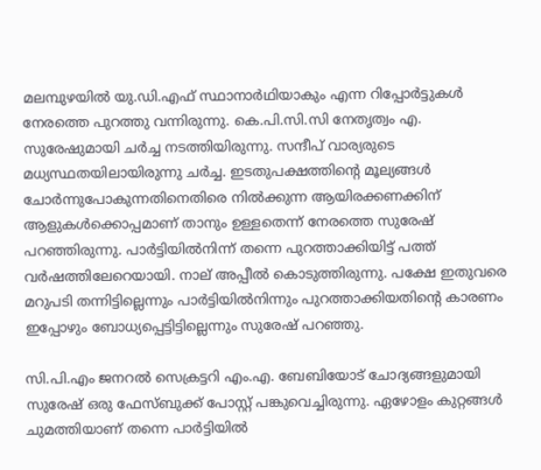മലമ്പുഴയില്‍ യു.ഡി.എഫ് സ്ഥാനാര്‍ഥിയാകും എന്ന റിപ്പോർട്ടുകൾ നേരത്തെ പുറത്തു വന്നിരുന്നു. കെ.പി.സി.സി നേതൃത്വം എ. സുരേഷുമായി ചര്‍ച്ച നടത്തിയിരുന്നു. സന്ദീപ് വാര്യരുടെ മധ്യസ്ഥതയിലായിരുന്നു ചര്‍ച്ച. ഇടതുപക്ഷത്തിന്‍റെ മൂല്യങ്ങൾ ചോർന്നുപോകുന്നതിനെതിരെ നിൽക്കുന്ന ആയിരക്കണക്കിന് ആളുകൾക്കൊപ്പമാണ് താനും ഉള്ളതെന്ന് നേരത്തെ സുരേഷ് പറഞ്ഞിരുന്നു. പാർട്ടിയിൽനിന്ന് തന്നെ പുറത്താക്കിയിട്ട് പത്ത് വർഷത്തിലേറെയായി. നാല് അപ്പീൽ കൊടുത്തിരുന്നു. പക്ഷേ ഇതുവരെ മറുപടി തന്നിട്ടില്ലെന്നും പാർട്ടിയിൽനിന്നും പുറത്താക്കിയതിന്‍റെ കാരണം ഇപ്പോഴും ബോധ്യപ്പെട്ടിട്ടില്ലെന്നും സുരേഷ് പറഞ്ഞു.

സി.പി.എം ജനറൽ സെക്രട്ടറി എം.എ. ബേബിയോട് ചോദ്യങ്ങളുമായി സുരേഷ് ഒരു ഫേസ്ബുക്ക് പോസ്റ്റ് പങ്കുവെച്ചിരുന്നു. ഏഴോളം കുറ്റങ്ങൾ ചുമത്തിയാണ് തന്നെ പാർട്ടിയിൽ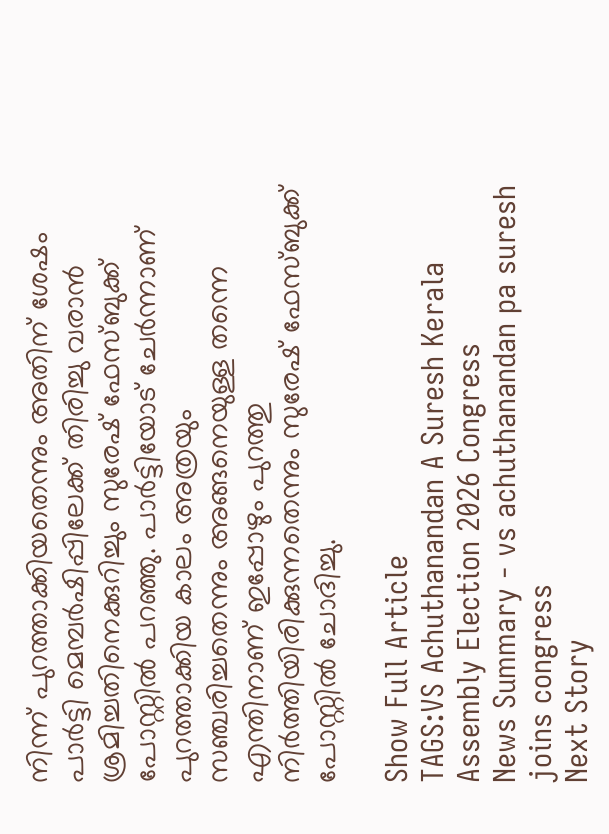നിന്ന് പുറത്താക്കിയതെന്നും അതിന് ശേഷം പാർട്ടി മെമ്പർഷിപ്പിലേക്ക് തിരിച്ചു വരാൻ ശ്രമിച്ചതിനെക്കുറിച്ചും സുരേഷ് ഫേസ്ബുക്ക് പോസ്റ്റിൽ പറഞ്ഞു. പാർട്ടിയോട് ചേർന്നാണ് പുറത്താക്കിയ കാലം അത്രയും സഞ്ചരിച്ചതെന്നും അങ്ങനെയുള്ള തന്നെ എന്തിനാണ് ഇപ്പോഴും പുറത്തു നിർത്തിയിരിക്കുന്നതെന്നും സുരേഷ് ഫേസ്ബുക്ക് പോസ്റ്റിൽ ചോദിച്ചു.

Show Full Article
TAGS:VS Achuthanandan A Suresh Kerala Assembly Election 2026 Congress
News Summary - vs achuthanandan pa suresh joins congress
Next Story